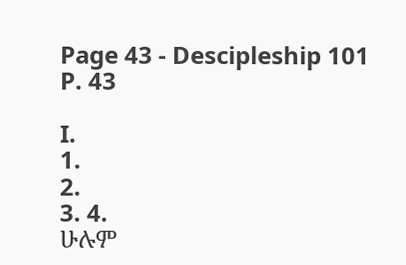Page 43 - Descipleship 101
P. 43

I.
1.
2.
3. 4.
ሁሉም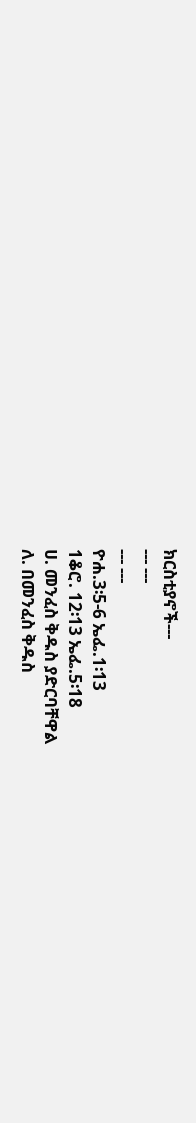ክርስቲያኖች---
--- ---
--- ---
ዮሐ.3፡5-6 ኤፌ.1፡13
1ቆሮ. 12፡13 ኤፌ.5፡18
ሀ. መንፈስ ቅዱስ ያድርባቸዋል
ለ. በመንፈስ ቅዱስ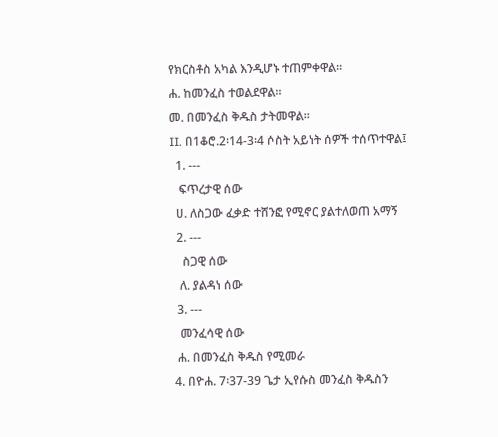የክርስቶስ አካል እንዲሆኑ ተጠምቀዋል።
ሐ. ከመንፈስ ተወልደዋል።
መ. በመንፈስ ቅዱስ ታትመዋል።
II. በ1ቆሮ.2፡14-3፡4 ሶስት አይነት ሰዎች ተሰጥተዋል፤
  1. ---
   ፍጥረታዊ ሰው
  ሀ. ለስጋው ፈቃድ ተሸንፎ የሚኖር ያልተለወጠ አማኝ
  2. ---
    ስጋዊ ሰው
   ለ. ያልዳነ ሰው
  3. ---
   መንፈሳዊ ሰው
  ሐ. በመንፈስ ቅዱስ የሚመራ
 4. በዮሐ. 7፡37-39 ጌታ ኢየሱስ መንፈስ ቅዱስን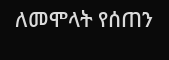ለመሞላት የሰጠን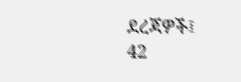ደረጃዎች፤
42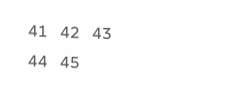41   42   43   44   45